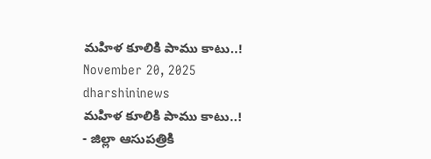మహిళ కూలికి పాము కాటు..!
November 20, 2025
dharshininews
మహిళ కూలికి పాము కాటు..!
- జిల్లా ఆసుపత్రికి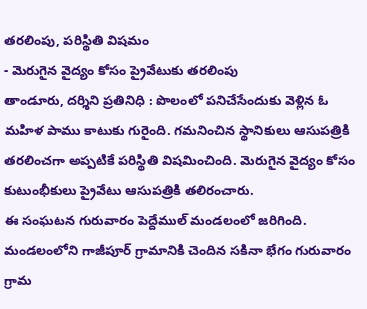తరలింపు, పరిస్థితి విషమం
- మెరుగైన వైద్యం కోసం ప్రైవేటుకు తరలింపు
తాండూరు, దర్శిని ప్రతినిధి : పొలంలో పనిచేసేందుకు వెళ్లిన ఓ మహిళ పాము కాటుకు గురైంది. గమనించిన స్థానికులు ఆసుపత్రికి తరలించగా అప్పటికే పరిస్థితి విషమించింది. మెరుగైన వైద్యం కోసం కుటుంభీకులు ప్రైవేటు ఆసుపత్రికి తలిరంచారు.
ఈ సంఘటన గురువారం పెద్దేముల్ మండలంలో జరిగింది. మండలంలోని గాజీపూర్ గ్రామానికి చెందిన సకినా భేగం గురువారం గ్రామ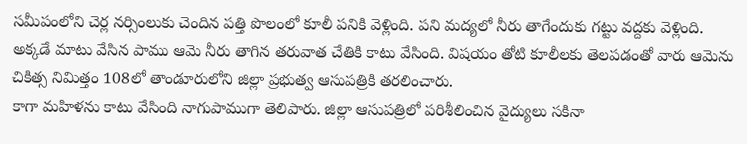సమీపంలోని చెర్ల నర్సింలుకు చెందిన పత్తి పొలంలో కూలీ పనికి వెళ్లింది. పని మద్యలో నీరు తాగేందుకు గట్టు వద్దకు వెళ్లింది. అక్కడే మాటు వేసిన పాము ఆమె నీరు తాగిన తరువాత చేతికి కాటు వేసింది. విషయం తోటి కూలీలకు తెలపడంతో వారు ఆమెను చికిత్స నిమిత్తం 108లో తాండూరులోని జిల్లా ప్రభుత్వ ఆసుపత్రికి తరలించారు.
కాగా మహిళను కాటు వేసింది నాగుపాముగా తెలిపారు. జిల్లా ఆసుపత్రిలో పరిశీలించిన వైద్యులు సకినా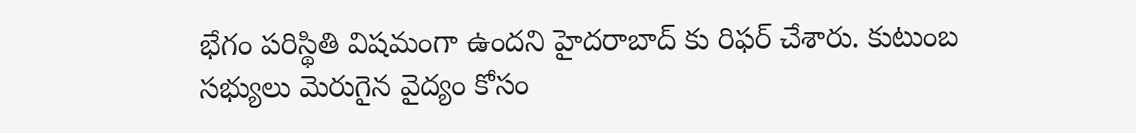భేగం పరిస్థితి విషమంగా ఉందని హైదరాబాద్ కు రిఫర్ చేశారు. కుటుంబ సభ్యులు మెరుగైన వైద్యం కోసం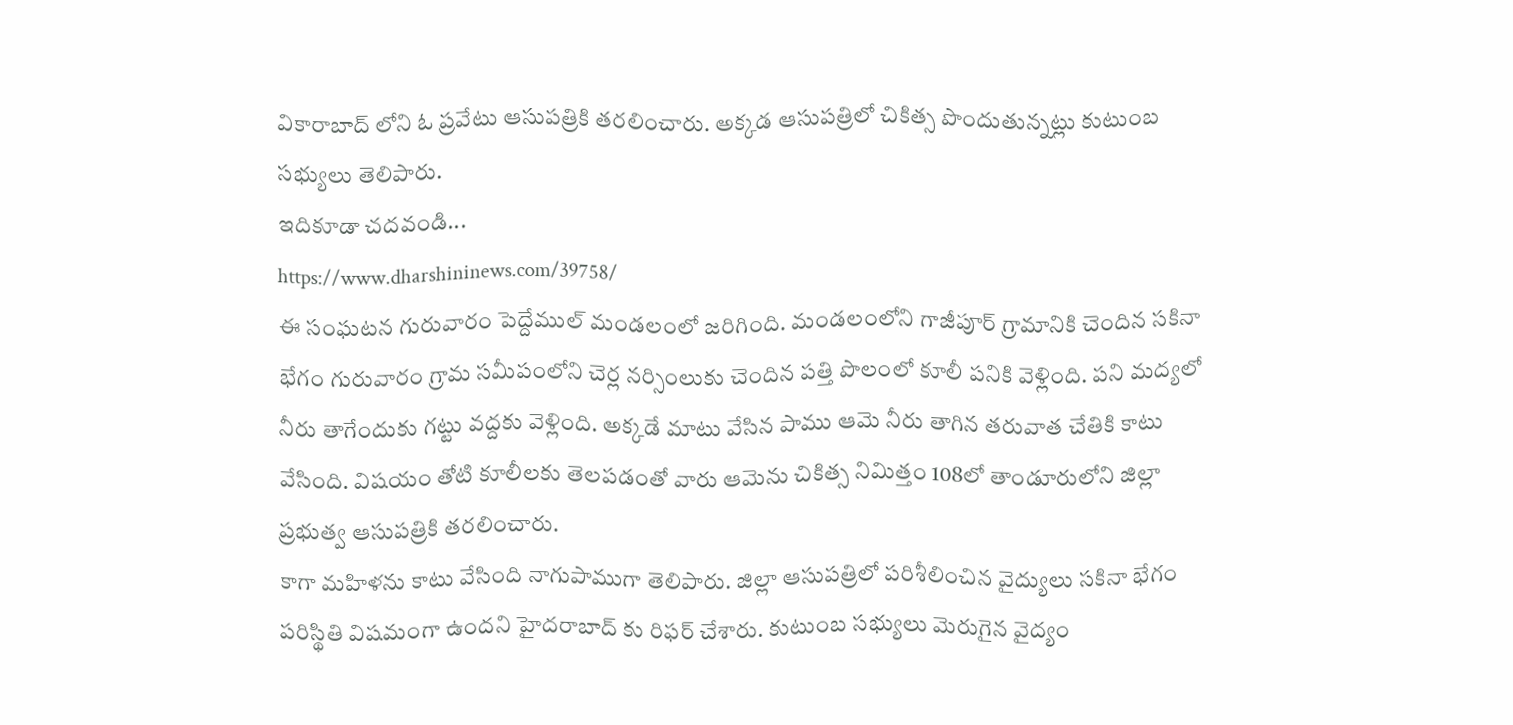వికారాబాద్ లోని ఓ ప్రవేటు ఆసుపత్రికి తరలించారు. అక్కడ ఆసుపత్రిలో చికిత్స పొందుతున్నట్లు కుటుంబ సభ్యులు తెలిపారు.
ఇదికూడా చదవండి...
https://www.dharshininews.com/39758/
ఈ సంఘటన గురువారం పెద్దేముల్ మండలంలో జరిగింది. మండలంలోని గాజీపూర్ గ్రామానికి చెందిన సకినా భేగం గురువారం గ్రామ సమీపంలోని చెర్ల నర్సింలుకు చెందిన పత్తి పొలంలో కూలీ పనికి వెళ్లింది. పని మద్యలో నీరు తాగేందుకు గట్టు వద్దకు వెళ్లింది. అక్కడే మాటు వేసిన పాము ఆమె నీరు తాగిన తరువాత చేతికి కాటు వేసింది. విషయం తోటి కూలీలకు తెలపడంతో వారు ఆమెను చికిత్స నిమిత్తం 108లో తాండూరులోని జిల్లా ప్రభుత్వ ఆసుపత్రికి తరలించారు.
కాగా మహిళను కాటు వేసింది నాగుపాముగా తెలిపారు. జిల్లా ఆసుపత్రిలో పరిశీలించిన వైద్యులు సకినా భేగం పరిస్థితి విషమంగా ఉందని హైదరాబాద్ కు రిఫర్ చేశారు. కుటుంబ సభ్యులు మెరుగైన వైద్యం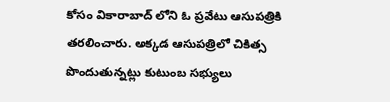కోసం వికారాబాద్ లోని ఓ ప్రవేటు ఆసుపత్రికి తరలించారు. అక్కడ ఆసుపత్రిలో చికిత్స పొందుతున్నట్లు కుటుంబ సభ్యులు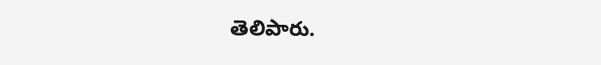తెలిపారు.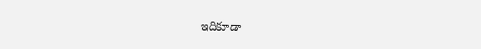ఇదికూడా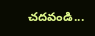చదవండి...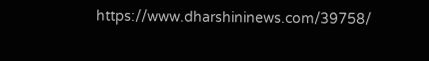https://www.dharshininews.com/39758/